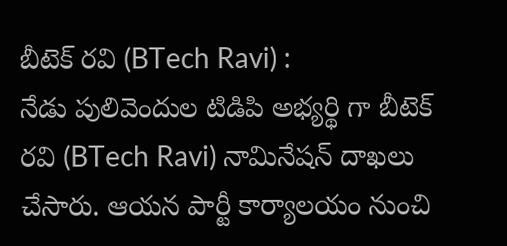బీటెక్ రవి (BTech Ravi) :
నేడు పులివెందుల టిడిపి అభ్యర్థి గా బీటెక్ రవి (BTech Ravi) నామినేషన్ దాఖలు చేసారు. ఆయన పార్టీ కార్యాలయం నుంచి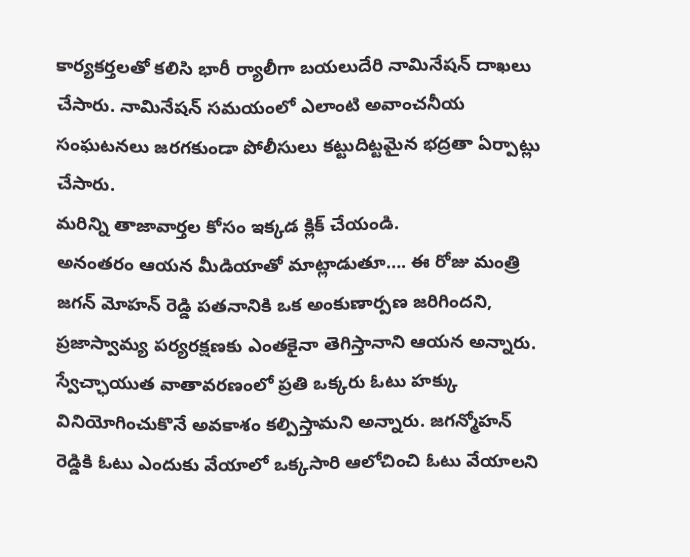కార్యకర్తలతో కలిసి భారీ ర్యాలీగా బయలుదేరి నామినేషన్ దాఖలు చేసారు. నామినేషన్ సమయంలో ఎలాంటి అవాంచనీయ సంఘటనలు జరగకుండా పోలీసులు కట్టుదిట్టమైన భద్రతా ఏర్పాట్లు చేసారు.
మరిన్ని తాజావార్తల కోసం ఇక్కడ క్లిక్ చేయండి.
అనంతరం ఆయన మీడియాతో మాట్లాడుతూ…. ఈ రోజు మంత్రి జగన్ మోహన్ రెడ్డి పతనానికి ఒక అంకుణార్పణ జరిగిందని, ప్రజాస్వామ్య పర్యరక్షణకు ఎంతకైనా తెగిస్తానాని ఆయన అన్నారు. స్వేచ్ఛాయుత వాతావరణంలో ప్రతి ఒక్కరు ఓటు హక్కు వినియోగించుకొనే అవకాశం కల్పిస్తామని అన్నారు. జగన్మోహన్ రెడ్డికి ఓటు ఎందుకు వేయాలో ఒక్కసారి ఆలోచించి ఓటు వేయాలని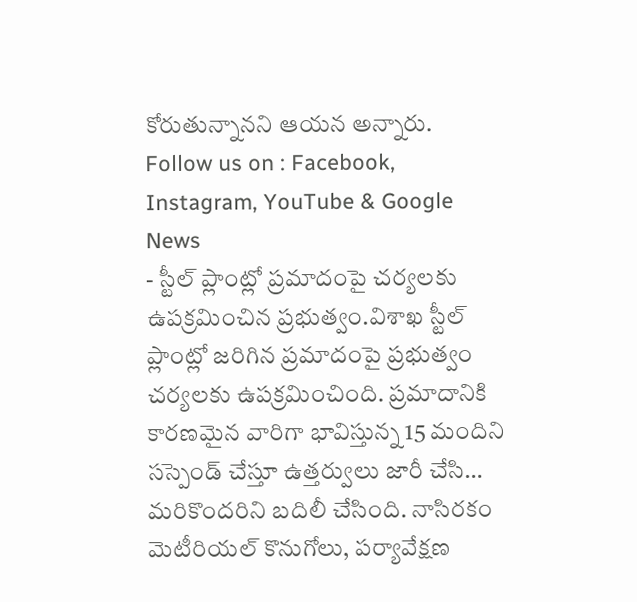కోరుతున్నానని ఆయన అన్నారు.
Follow us on : Facebook, Instagram, YouTube & Google News
- స్టీల్ ప్లాంట్లో ప్రమాదంపై చర్యలకు ఉపక్రమించిన ప్రభుత్వం.విశాఖ స్టీల్ ప్లాంట్లో జరిగిన ప్రమాదంపై ప్రభుత్వం చర్యలకు ఉపక్రమించింది. ప్రమాదానికి కారణమైన వారిగా భావిస్తున్న 15 మందిని సస్పెండ్ చేస్తూ ఉత్తర్వులు జారీ చేసి… మరికొందరిని బదిలీ చేసింది. నాసిరకం మెటీరియల్ కొనుగోలు, పర్యావేక్షణ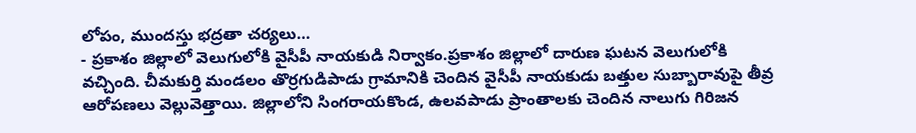లోపం, ముందస్తు భద్రతా చర్యలు…
- ప్రకాశం జిల్లాలో వెలుగులోకి వైసీపీ నాయకుడి నిర్వాకం.ప్రకాశం జిల్లాలో దారుణ ఘటన వెలుగులోకి వచ్చింది. చీమకుర్తి మండలం తొర్రగుడిపాడు గ్రామానికి చెందిన వైసీపీ నాయకుడు బత్తుల సుబ్బారావుపై తీవ్ర ఆరోపణలు వెల్లువెత్తాయి. జిల్లాలోని సింగరాయకొండ, ఉలవపాడు ప్రాంతాలకు చెందిన నాలుగు గిరిజన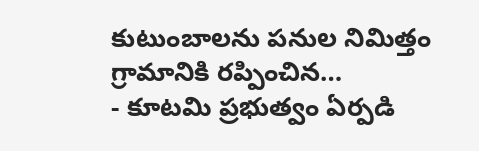కుటుంబాలను పనుల నిమిత్తం గ్రామానికి రప్పించిన…
- కూటమి ప్రభుత్వం ఏర్పడి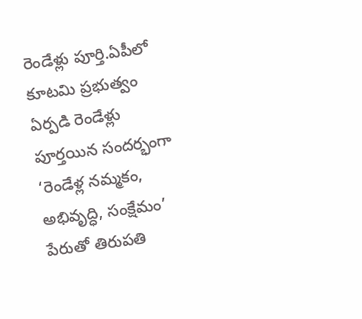రెండేళ్లు పూర్తి.ఏపీలో కూటమి ప్రభుత్వం ఏర్పడి రెండేళ్లు పూర్తయిన సందర్భంగా ‘రెండేళ్ల నమ్మకం, అభివృద్ధి, సంక్షేమం’ పేరుతో తిరుపతి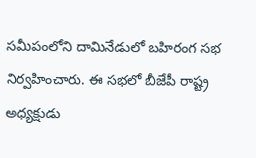సమీపంలోని దామినేడులో బహిరంగ సభ నిర్వహించారు. ఈ సభలో బీజేపీ రాష్ట్ర అధ్యక్షుడు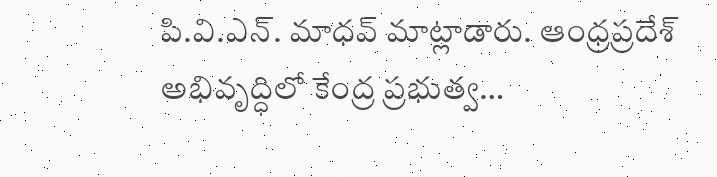పి.వి.ఎన్. మాధవ్ మాట్లాడారు. ఆంధ్రప్రదేశ్ అభివృద్ధిలో కేంద్ర ప్రభుత్వ…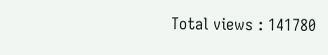Total views : 141780